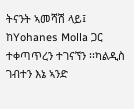ትናንት ኣመሻሽ ላይ፤ ከYohanes Molla ጋር ተቀጣጥረን ተገናኘን ፡፡ካልዲስ ገብተን እኔ ኣንድ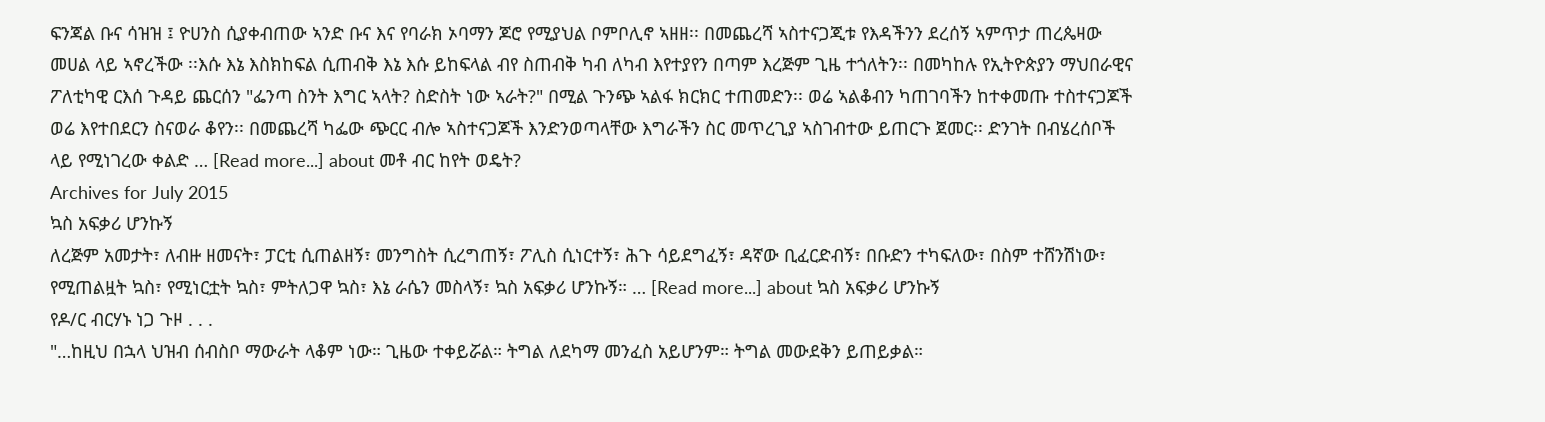ፍንጃል ቡና ሳዝዝ ፤ ዮሀንስ ሲያቀብጠው ኣንድ ቡና እና የባራክ ኦባማን ጆሮ የሚያህል ቦምቦሊኖ ኣዘዘ፡፡ በመጨረሻ ኣስተናጋጂቱ የእዳችንን ደረሰኝ ኣምጥታ ጠረጴዛው መሀል ላይ ኣኖረችው ፡፡እሱ እኔ እስክከፍል ሲጠብቅ እኔ እሱ ይከፍላል ብየ ስጠብቅ ካብ ለካብ እየተያየን በጣም እረጅም ጊዜ ተጎለትን፡፡ በመካከሉ የኢትዮጵያን ማህበራዊና ፖለቲካዊ ርእሰ ጉዳይ ጨርሰን "ፌንጣ ስንት እግር ኣላት? ስድስት ነው ኣራት?" በሚል ጉንጭ ኣልፋ ክርክር ተጠመድን፡፡ ወሬ ኣልቆብን ካጠገባችን ከተቀመጡ ተስተናጋጆች ወሬ እየተበደርን ስናወራ ቆየን፡፡ በመጨረሻ ካፌው ጭርር ብሎ ኣስተናጋጆች እንድንወጣላቸው እግራችን ስር መጥረጊያ ኣስገብተው ይጠርጉ ጀመር፡፡ ድንገት በብሄረሰቦች ላይ የሚነገረው ቀልድ … [Read more...] about መቶ ብር ከየት ወዴት?
Archives for July 2015
ኳስ አፍቃሪ ሆንኩኝ
ለረጅም አመታት፣ ለብዙ ዘመናት፣ ፓርቲ ሲጠልዘኝ፣ መንግስት ሲረግጠኝ፣ ፖሊስ ሲነርተኝ፣ ሕጉ ሳይደግፈኝ፣ ዳኛው ቢፈርድብኝ፣ በቡድን ተካፍለው፣ በስም ተሸንሽነው፣ የሚጠልዟት ኳስ፣ የሚነርቷት ኳስ፣ ምትለጋዋ ኳስ፣ እኔ ራሴን መስላኝ፣ ኳስ አፍቃሪ ሆንኩኝ። … [Read more...] about ኳስ አፍቃሪ ሆንኩኝ
የዶ/ር ብርሃኑ ነጋ ጉዞ . . .
"…ከዚህ በኋላ ህዝብ ሰብስቦ ማውራት ላቆም ነው። ጊዜው ተቀይሯል። ትግል ለደካማ መንፈስ አይሆንም። ትግል መውደቅን ይጠይቃል።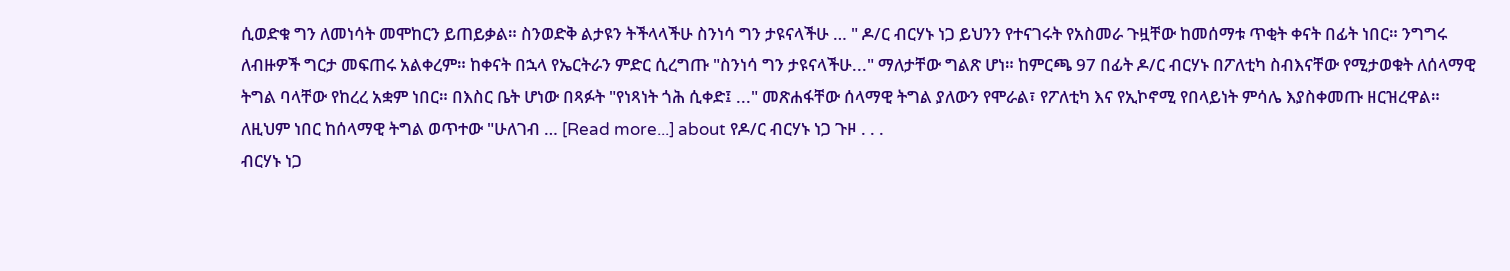ሲወድቁ ግን ለመነሳት መሞከርን ይጠይቃል። ስንወድቅ ልታዩን ትችላላችሁ ስንነሳ ግን ታዩናላችሁ … " ዶ/ር ብርሃኑ ነጋ ይህንን የተናገሩት የአስመራ ጉዟቸው ከመሰማቱ ጥቂት ቀናት በፊት ነበር። ንግግሩ ለብዙዎች ግርታ መፍጠሩ አልቀረም። ከቀናት በኋላ የኤርትራን ምድር ሲረግጡ "ስንነሳ ግን ታዩናላችሁ..." ማለታቸው ግልጽ ሆነ። ከምርጫ 97 በፊት ዶ/ር ብርሃኑ በፖለቲካ ስብእናቸው የሚታወቁት ለሰላማዊ ትግል ባላቸው የከረረ አቋም ነበር። በእስር ቤት ሆነው በጻፉት "የነጻነት ጎሕ ሲቀድ፤ ..." መጽሐፋቸው ሰላማዊ ትግል ያለውን የሞራል፣ የፖለቲካ እና የኢኮኖሚ የበላይነት ምሳሌ እያስቀመጡ ዘርዝረዋል። ለዚህም ነበር ከሰላማዊ ትግል ወጥተው "ሁለገብ … [Read more...] about የዶ/ር ብርሃኑ ነጋ ጉዞ . . .
ብርሃኑ ነጋ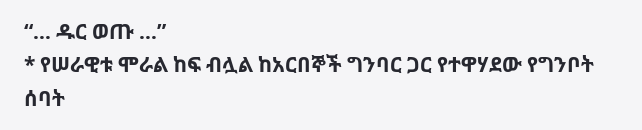“… ዱር ወጡ …”
* የሠራዊቱ ሞራል ከፍ ብሏል ከአርበኞች ግንባር ጋር የተዋሃደው የግንቦት ሰባት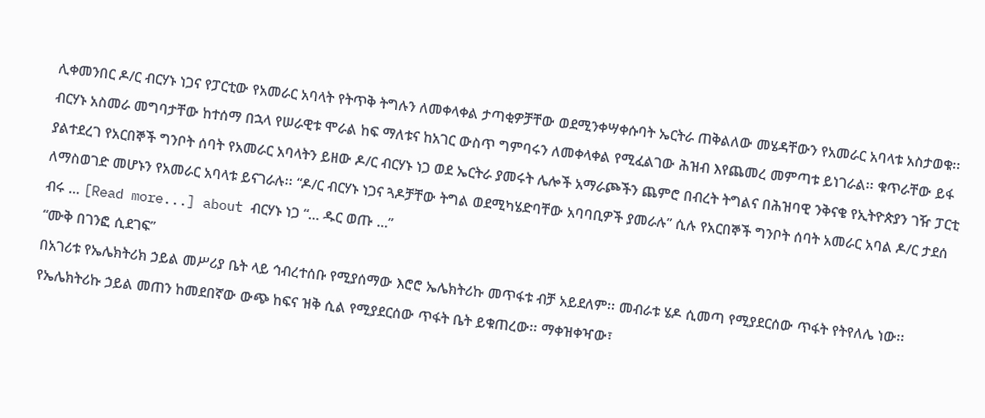ሊቀመንበር ዶ/ር ብርሃኑ ነጋና የፓርቲው የአመራር አባላት የትጥቅ ትግሉን ለመቀላቀል ታጣቂዎቻቸው ወደሚንቀሣቀሱባት ኤርትራ ጠቅልለው መሄዳቸውን የአመራር አባላቱ አስታወቁ፡፡ ብርሃኑ አስመራ መግባታቸው ከተሰማ በኋላ የሠራዊቱ ሞራል ከፍ ማለቱና ከአገር ውስጥ ግምባሩን ለመቀላቀል የሚፈልገው ሕዝብ እየጨመረ መምጣቱ ይነገራል፡፡ ቁጥራቸው ይፋ ያልተደረገ የአርበኞች ግንቦት ሰባት የአመራር አባላትን ይዘው ዶ/ር ብርሃኑ ነጋ ወደ ኤርትራ ያመሩት ሌሎች አማራጮችን ጨምሮ በብረት ትግልና በሕዝባዊ ንቅናቄ የኢትዮጵያን ገዥ ፓርቲ ለማስወገድ መሆኑን የአመራር አባላቱ ይናገራሉ፡፡ “ዶ/ር ብርሃኑ ነጋና ጓዶቻቸው ትግል ወደሚካሄድባቸው አባባቢዎች ያመራሉ” ሲሉ የአርበኞች ግንቦት ሰባት አመራር አባል ዶ/ር ታደሰ ብሩ … [Read more...] about ብርሃኑ ነጋ “… ዱር ወጡ …”
“ሙቅ በገንፎ ሲደገፍ”
በአገሪቱ የኤሌክትሪክ ኃይል መሥሪያ ቤት ላይ ኅብረተሰቡ የሚያሰማው እሮሮ ኤሌክትሪኩ መጥፋቱ ብቻ አይደለም፡፡ መብራቱ ሄዶ ሲመጣ የሚያደርሰው ጥፋት የትየለሌ ነው፡፡ የኤሌክትሪኩ ኃይል መጠን ከመደበኛው ውጭ ከፍና ዝቅ ሲል የሚያደርሰው ጥፋት ቤት ይቁጠረው፡፡ ማቀዝቀዣው፣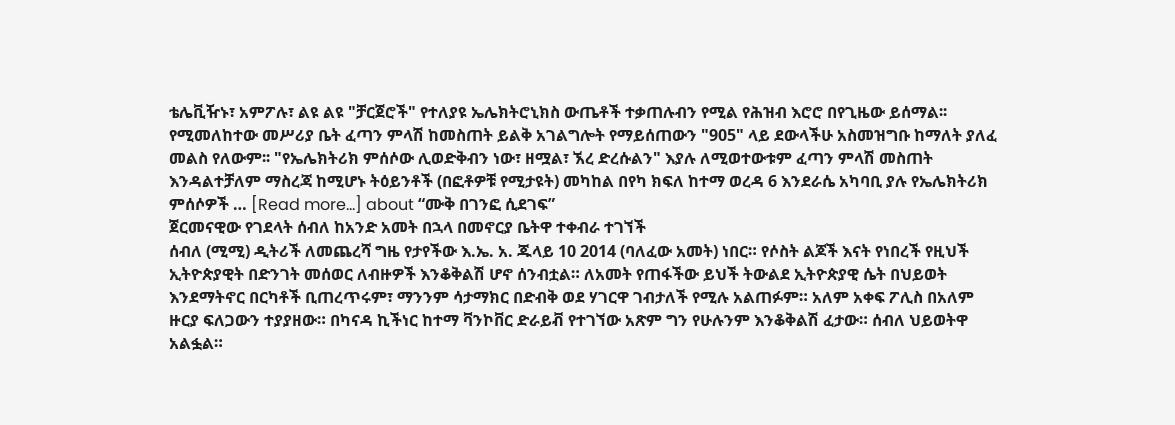ቴሌቪዥኑ፣ አምፖሉ፣ ልዩ ልዩ "ቻርጀሮች" የተለያዩ ኤሌክትሮኒክስ ውጤቶች ተቃጠሉብን የሚል የሕዝብ እሮሮ በየጊዜው ይሰማል፡፡ የሚመለከተው መሥሪያ ቤት ፈጣን ምላሽ ከመስጠት ይልቅ አገልግሎት የማይሰጠውን "905" ላይ ደውላችሁ አስመዝግቡ ከማለት ያለፈ መልስ የለውም፡፡ "የኤሌክትሪክ ምሰሶው ሊወድቅብን ነው፣ ዘሟል፣ ኧረ ድረሱልን" እያሉ ለሚወተውቱም ፈጣን ምላሽ መስጠት እንዳልተቻለም ማስረጃ ከሚሆኑ ትዕይንቶች (በፎቶዎቹ የሚታዩት) መካከል በየካ ክፍለ ከተማ ወረዳ 6 እንደራሴ አካባቢ ያሉ የኤሌክትሪክ ምሰሶዎች … [Read more...] about “ሙቅ በገንፎ ሲደገፍ”
ጀርመናዊው የገደላት ሰብለ ከአንድ አመት በኋላ በመኖርያ ቤትዋ ተቀብራ ተገኘች
ሰብለ (ሚሚ) ዲትሪች ለመጨረሻ ግዜ የታየችው እ.ኤ. አ. ጁላይ 10 2014 (ባለፈው አመት) ነበር። የሶስት ልጆች እናት የነበረች የዚህች ኢትዮጵያዊት በድንገት መሰወር ለብዙዎች እንቆቅልሽ ሆኖ ሰንብቷል። ለአመት የጠፋችው ይህች ትውልደ ኢትዮጵያዊ ሴት በህይወት እንደማትኖር በርካቶች ቢጠረጥሩም፣ ማንንም ሳታማክር በድብቅ ወደ ሃገርዋ ገብታለች የሚሉ አልጠፉም። አለም አቀፍ ፖሊስ በአለም ዙርያ ፍለጋውን ተያያዘው። በካናዳ ኪችነር ከተማ ቫንኮቨር ድራይቭ የተገኘው አጽም ግን የሁሉንም እንቆቅልሽ ፈታው። ሰብለ ህይወትዋ አልፏል።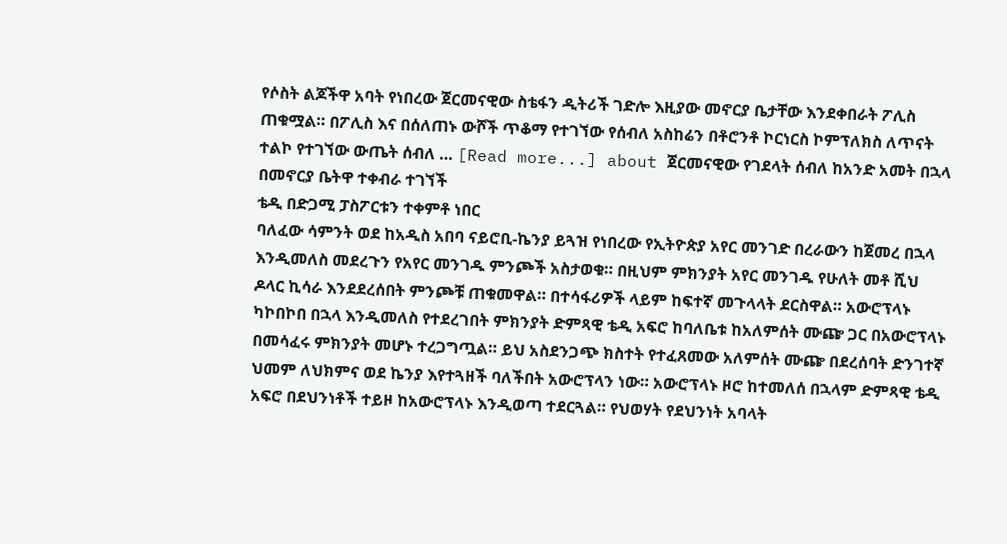የሶስት ልጆችዋ አባት የነበረው ጀርመናዊው ስቴፋን ዲትሪች ገድሎ እዚያው መኖርያ ቤታቸው እንደቀበራት ፖሊስ ጠቁሟል። በፖሊስ እና በሰለጠኑ ውሾች ጥቆማ የተገኘው የሰብለ አስከሬን በቶሮንቶ ኮርነርስ ኮምፕለክስ ለጥናት ተልኮ የተገኘው ውጤት ሰብለ … [Read more...] about ጀርመናዊው የገደላት ሰብለ ከአንድ አመት በኋላ በመኖርያ ቤትዋ ተቀብራ ተገኘች
ቴዲ በድጋሚ ፓስፖርቱን ተቀምቶ ነበር
ባለፈው ሳምንት ወደ ከአዲስ አበባ ናይሮቢ-ኬንያ ይጓዝ የነበረው የኢትዮጵያ አየር መንገድ በረራውን ከጀመረ በኋላ እንዲመለስ መደረጉን የአየር መንገዱ ምንጮች አስታወቁ። በዚህም ምክንያት አየር መንገዱ የሁለት መቶ ሺህ ዶላር ኪሳራ እንደደረሰበት ምንጮቹ ጠቁመዋል። በተሳፋሪዎች ላይም ከፍተኛ መጉላላት ደርስዋል። አውሮፕላኑ ካኮበኮበ በኋላ እንዲመለስ የተደረገበት ምክንያት ድምጻዊ ቴዲ አፍሮ ከባለቤቱ ከአለምሰት ሙጬ ጋር በአውሮፕላኑ በመሳፈሩ ምክንያት መሆኑ ተረጋግጧል። ይህ አስደንጋጭ ክስተት የተፈጸመው አለምሰት ሙጬ በደረሰባት ድንገተኛ ህመም ለህክምና ወደ ኬንያ እየተጓዘች ባለችበት አውሮፕላን ነው። አውሮፕላኑ ዞሮ ከተመለሰ በኋላም ድምጻዊ ቴዲ አፍሮ በደህንነቶች ተይዞ ከአውሮፕላኑ እንዲወጣ ተደርጓል። የህወሃት የደህንነት አባላት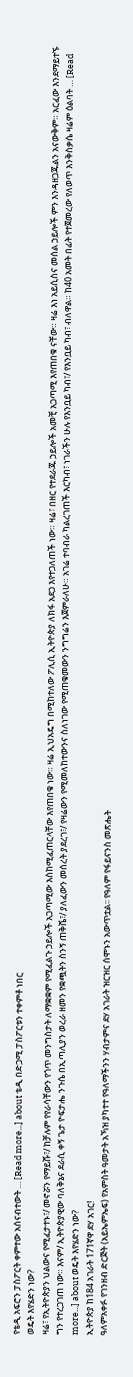የቴዲ አፍሮን ፓስፖርት ቀምተው አሰናብተውት … [Read more...] about ቴዲ በድጋሚ ፓስፖርቱን ተቀምቶ ነበር
ወዴት እየሄድን ነው?
ዛሬ፣ የኢትዮጵያን ህልውና የሚፈታተኑ፣/ መኖሯን የማይሹ፣/ ከቻሉም የየራሳቸውን የጎጥ መንግስታት ለማቋቋም የሚፈልጉ ኃይሎች አጋጣሚው እስከሚፈጠርላቸው እየጠበቁ ነው። ዛሬ ኢህአዴግ በሚከተለው ፖሊሲ ኢትዮጵያ ለክፋ አደጋ እየተጋለጠች ነው። ዛሬ፣ በዘር የተደራጁ ኃይሎች አመቺ አጋጣሚ እየጠበቁ ናቸው። ዛሬ እነ አይሲስና መሰል ኃይሎች ምን እንዳዘጋጁልን አናውቅም። አርፈው እንደማይተኙ ግን የተረጋገጠ ነው። እናም/ ኢትዮጵያዊው ባለቅኔና ደራሲ ቀኝ ጌታ ዮፍታሔ ንጉሴ በኢጣሊያን ወረራ ዘመን የቋጯትን ስንኝ ጠቅሼ፣/ ያለፈውን መሰረት ያደረገ፣/ የዛሬውን የሚመለከተውንና ስለነገው የሚጠቁመውን ንግግሬን እጀምራለሁ። አገሬ ተባብራ ካልረገጠች እርካብ፣ ነገራችን ሁሉ የእንቧይ ካብ፣/ የእንቧይ ካብ፣ ብለዋል። ከ40 አመት በፊት የተጀመረው የለወጥ እንቅስቃሴ ዛሬም ዕልባት … [Read more...] about ወዴት እየሄድን ነው?
ኢትዮጵያ ከ184 አገራት 171ኛዋ ደሃ አገር!
ዓለምአቀፉ የገንዘብ ድርጅት (አይኤምኤፍ) የአምስት ዓመታት አኻዝ ያካተተ የዓለማችንን ሃብታምና ደሃ አገራት ዝርዝር ሰሞኑን አውጥቷል፡፡ የዓለም የፋይናንስ መጽሔት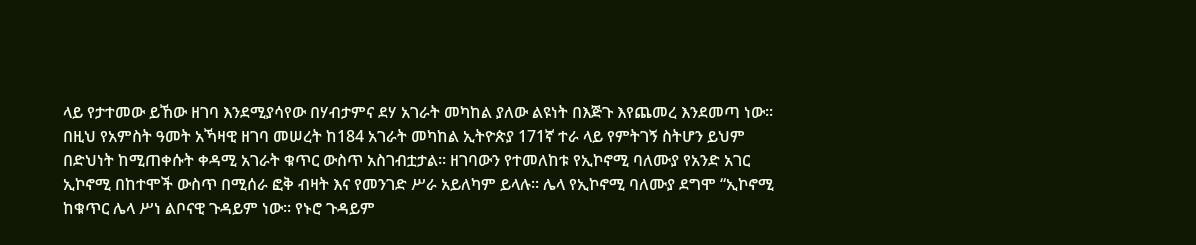ላይ የታተመው ይኸው ዘገባ እንደሚያሳየው በሃብታምና ደሃ አገራት መካከል ያለው ልዩነት በእጅጉ እየጨመረ እንደመጣ ነው፡፡ በዚህ የአምስት ዓመት አኻዛዊ ዘገባ መሠረት ከ184 አገራት መካከል ኢትዮጵያ 171ኛ ተራ ላይ የምትገኝ ስትሆን ይህም በድህነት ከሚጠቀሱት ቀዳሚ አገራት ቁጥር ውስጥ አስገብቷታል፡፡ ዘገባውን የተመለከቱ የኢኮኖሚ ባለሙያ የአንድ አገር ኢኮኖሚ በከተሞች ውስጥ በሚሰራ ፎቅ ብዛት እና የመንገድ ሥራ አይለካም ይላሉ፡፡ ሌላ የኢኮኖሚ ባለሙያ ደግሞ “ኢኮኖሚ ከቁጥር ሌላ ሥነ ልቦናዊ ጉዳይም ነው፡፡ የኑሮ ጉዳይም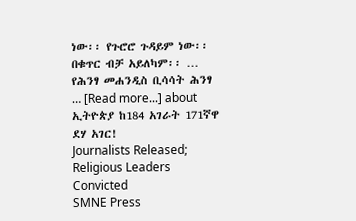ነው፡፡ የጉሮሮ ጉዳይም ነው፡፡ በቁጥር ብቻ አይለካም፡፡ … የሕንፃ መሐንዲስ ቢሳሳት ሕንፃ … [Read more...] about ኢትዮጵያ ከ184 አገራት 171ኛዋ ደሃ አገር!
Journalists Released; Religious Leaders Convicted
SMNE Press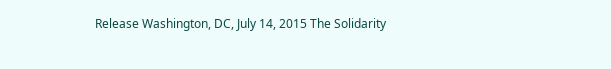Release Washington, DC, July 14, 2015 The Solidarity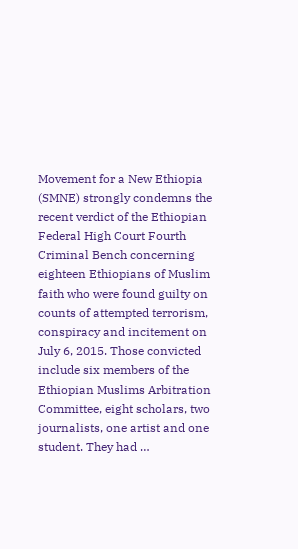Movement for a New Ethiopia (SMNE) strongly condemns the recent verdict of the Ethiopian Federal High Court Fourth Criminal Bench concerning eighteen Ethiopians of Muslim faith who were found guilty on counts of attempted terrorism, conspiracy and incitement on July 6, 2015. Those convicted include six members of the Ethiopian Muslims Arbitration Committee, eight scholars, two journalists, one artist and one student. They had …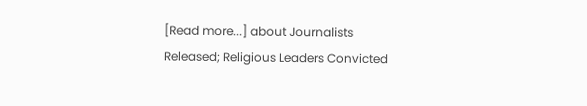[Read more...] about Journalists Released; Religious Leaders Convicted